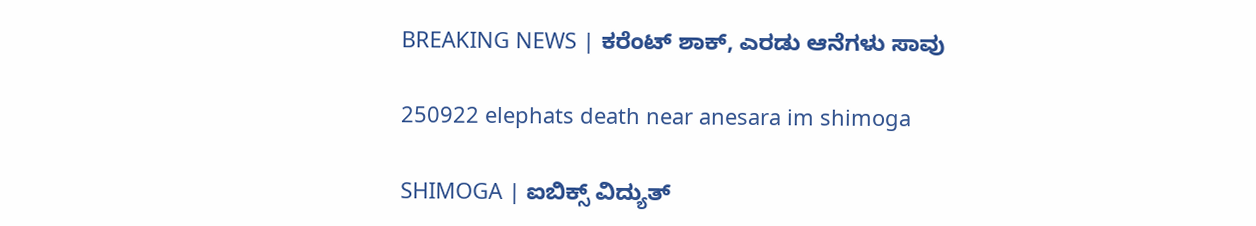BREAKING NEWS | ಕರೆಂಟ್ ಶಾಕ್, ಎರಡು ಆನೆಗಳು ಸಾವು

250922 elephats death near anesara im shimoga

SHIMOGA | ಐಬಿಕ್ಸ್ ವಿದ್ಯುತ್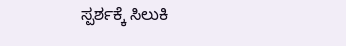ಸ್ಪರ್ಶಕ್ಕೆ ಸಿಲುಕಿ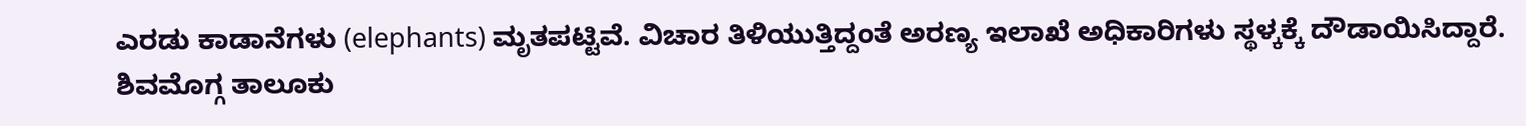ಎರಡು ಕಾಡಾನೆಗಳು (elephants) ಮೃತಪಟ್ಟಿವೆ. ವಿಚಾರ ತಿಳಿಯುತ್ತಿದ್ದಂತೆ ಅರಣ್ಯ ಇಲಾಖೆ ಅಧಿಕಾರಿಗಳು ಸ್ಥಳ್ಕಕ್ಕೆ ದೌಡಾಯಿಸಿದ್ದಾರೆ. ಶಿವಮೊಗ್ಗ ತಾಲೂಕು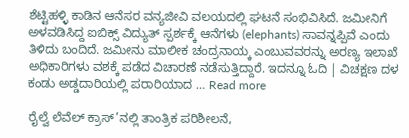ಶೆಟ್ಟಿಹಳ್ಳಿ ಕಾಡಿನ ಆನೆಸರ ವನ್ಯಜೀವಿ ವಲಯದಲ್ಲಿ ಘಟನೆ ಸಂಭಿವಿಸಿದೆ. ಜಮೀನಿಗೆ ಅಳವಡಿಸಿದ್ದ ಐಬಿಕ್ಸ್‌ ವಿದ್ಯುತ್ ಸ್ಪರ್ಶಕ್ಕೆ ಆನೆಗಳು (elephants) ಸಾವನ್ನಪ್ಪಿವೆ ಎಂದು ತಿಳಿದು ಬಂದಿದೆ. ಜಮೀನು ಮಾಲೀಕ ಚಂದ್ರನಾಯ್ಕ ಎಂಬುವವರನ್ನು ಅರಣ್ಯ ಇಲಾಖೆ ಅಧಿಕಾರಿಗಳು ವಶಕ್ಕೆ ಪಡೆದ ವಿಚಾರಣೆ ನಡೆಸುತ್ತಿದ್ದಾರೆ. ಇದನ್ನೂ ಓದಿ | ವಿಚಕ್ಷಣ ದಳ ಕಂಡು ಅಡ್ಡದಾರಿಯಲ್ಲಿ ಪರಾರಿಯಾದ … Read more

ರೈಲ್ವೆ ಲೆವೆಲ್ ಕ್ರಾಸ್’ನಲ್ಲಿ ತಾಂತ್ರಿಕ ಪರಿಶೀಲನೆ,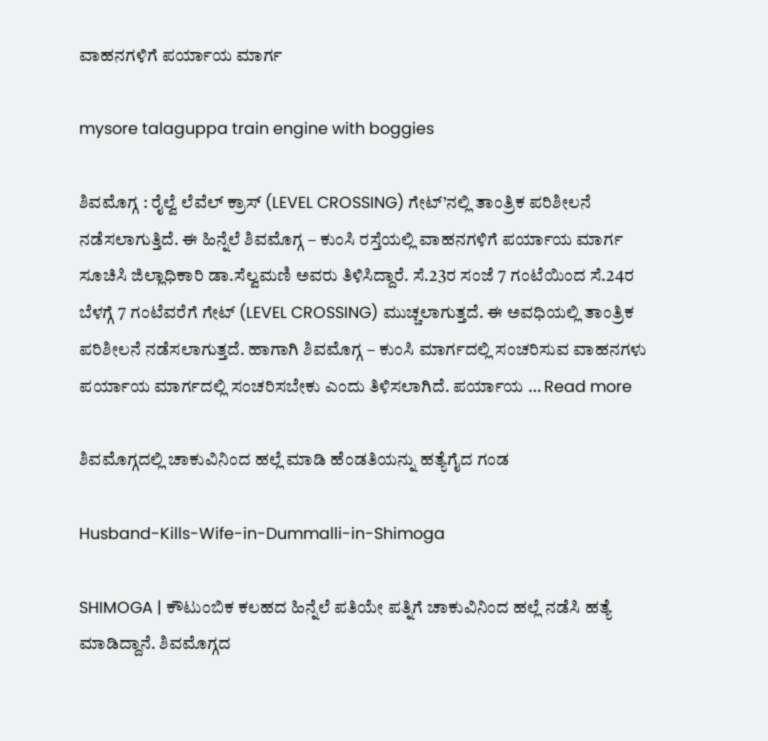ವಾಹನಗಳಿಗೆ ಪರ್ಯಾಯ ಮಾರ್ಗ

mysore talaguppa train engine with boggies

ಶಿವಮೊಗ್ಗ : ರೈಲ್ವೆ ಲೆವೆಲ್ ಕ್ರಾಸ್ (LEVEL CROSSING) ಗೇಟ್’ನಲ್ಲಿ ತಾಂತ್ರಿಕ ಪರಿಶೀಲನೆ ನಡೆಸಲಾಗುತ್ತಿದೆ. ಈ ಹಿನ್ನೆಲೆ ಶಿವಮೊಗ್ಗ – ಕುಂಸಿ ರಸ್ತೆಯಲ್ಲಿ ವಾಹನಗಳಿಗೆ ಪರ್ಯಾಯ ಮಾರ್ಗ ಸೂಚಿಸಿ ಜಿಲ್ಲಾಧಿಕಾರಿ ಡಾ.ಸೆಲ್ವಮಣಿ ಅವರು ತಿಳಿಸಿದ್ದಾರೆ. ಸೆ.23ರ ಸಂಜೆ 7 ಗಂಟೆಯಿಂದ ಸೆ.24ರ ಬೆಳಗ್ಗೆ 7 ಗಂಟೆವರೆಗೆ ಗೇಟ್ (LEVEL CROSSING) ಮುಚ್ಚಲಾಗುತ್ತದೆ. ಈ ಅವಧಿಯಲ್ಲಿ ತಾಂತ್ರಿಕ ಪರಿಶೀಲನೆ ನಡೆಸಲಾಗುತ್ತದೆ. ಹಾಗಾಗಿ ಶಿವಮೊಗ್ಗ – ಕುಂಸಿ ಮಾರ್ಗದಲ್ಲಿ ಸಂಚರಿಸುವ ವಾಹನಗಳು ಪರ್ಯಾಯ ಮಾರ್ಗದಲ್ಲಿ ಸಂಚರಿಸಬೇಕು ಎಂದು ತಿಳಿಸಲಾಗಿದೆ. ಪರ್ಯಾಯ … Read more

ಶಿವಮೊಗ್ಗದಲ್ಲಿ ಚಾಕುವಿನಿಂದ ಹಲ್ಲೆ ಮಾಡಿ ಹೆಂಡತಿಯನ್ನು ಹತ್ಯೆಗೈದ ಗಂಡ

Husband-Kills-Wife-in-Dummalli-in-Shimoga

SHIMOGA | ಕೌಟುಂಬಿಕ ಕಲಹದ ಹಿನ್ನೆಲೆ ಪತಿಯೇ ಪತ್ನಿಗೆ ಚಾಕುವಿನಿಂದ ಹಲ್ಲೆ ನಡೆಸಿ ಹತ್ಯೆ ಮಾಡಿದ್ದಾನೆ. ಶಿವಮೊಗ್ಗದ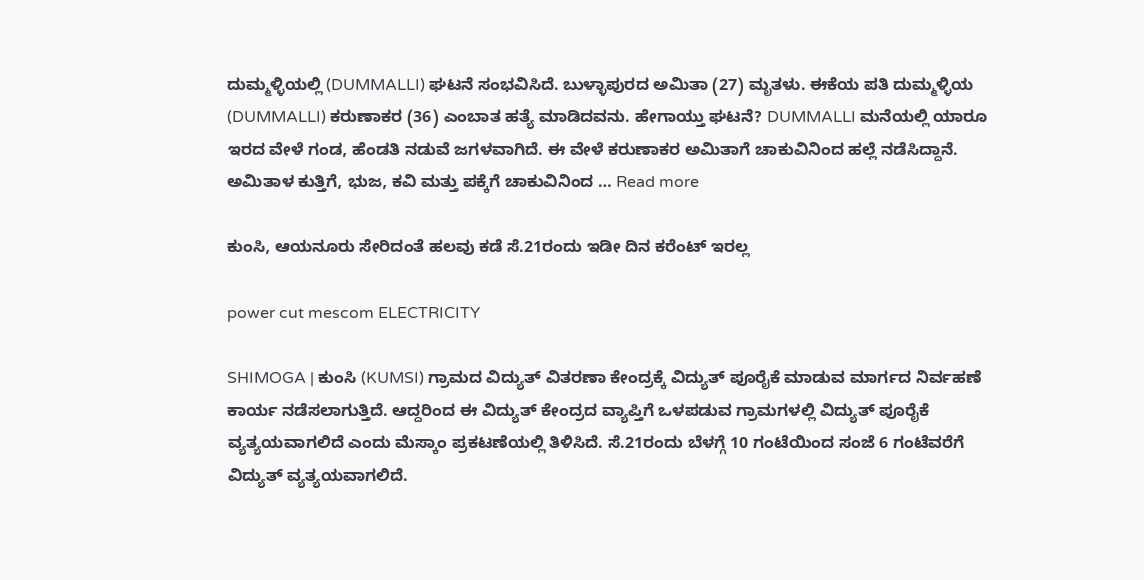ದುಮ್ಮಳ್ಳಿಯಲ್ಲಿ (DUMMALLI) ಘಟನೆ ಸಂಭವಿಸಿದೆ. ಬುಳ್ಳಾಪುರದ ಅಮಿತಾ (27) ಮೃತಳು. ಈಕೆಯ ಪತಿ ದುಮ್ಮಳ್ಳಿಯ (DUMMALLI) ಕರುಣಾಕರ (36) ಎಂಬಾತ ಹತ್ಯೆ ಮಾಡಿದವನು. ಹೇಗಾಯ್ತು ಘಟನೆ? DUMMALLI ಮನೆಯಲ್ಲಿ ಯಾರೂ ಇರದ ವೇಳೆ ಗಂಡ, ಹೆಂಡತಿ ನಡುವೆ ಜಗಳವಾಗಿದೆ. ಈ ವೇಳೆ ಕರುಣಾಕರ ಅಮಿತಾಗೆ ಚಾಕುವಿನಿಂದ ಹಲ್ಲೆ ನಡೆಸಿದ್ದಾನೆ. ಅಮಿತಾಳ ಕುತ್ತಿಗೆ, ಭುಜ, ಕವಿ ಮತ್ತು ಪಕ್ಕೆಗೆ ಚಾಕುವಿನಿಂದ … Read more

ಕುಂಸಿ, ಆಯನೂರು ಸೇರಿದಂತೆ ಹಲವು ಕಡೆ ಸೆ.21ರಂದು ಇಡೀ ದಿನ ಕರೆಂಟ್ ಇರಲ್ಲ

power cut mescom ELECTRICITY

SHIMOGA | ಕುಂಸಿ (KUMSI) ಗ್ರಾಮದ ವಿದ್ಯುತ್ ವಿತರಣಾ ಕೇಂದ್ರಕ್ಕೆ ವಿದ್ಯುತ್ ಪೂರೈಕೆ ಮಾಡುವ ಮಾರ್ಗದ ನಿರ್ವಹಣೆ ಕಾರ್ಯ ನಡೆಸಲಾಗುತ್ತಿದೆ. ಆದ್ದರಿಂದ ಈ ವಿದ್ಯುತ್ ಕೇಂದ್ರದ ವ್ಯಾಪ್ತಿಗೆ ಒಳಪಡುವ ಗ್ರಾಮಗಳಲ್ಲಿ ವಿದ್ಯುತ್ ಪೂರೈಕೆ ವ್ಯತ್ಯಯವಾಗಲಿದೆ ಎಂದು ಮೆಸ್ಕಾಂ ಪ್ರಕಟಣೆಯಲ್ಲಿ ತಿಳಿಸಿದೆ. ಸೆ.21ರಂದು ಬೆಳಗ್ಗೆ 10 ಗಂಟೆಯಿಂದ ಸಂಜೆ 6 ಗಂಟೆವರೆಗೆ ವಿದ್ಯುತ್ ವ್ಯತ್ಯಯವಾಗಲಿದೆ.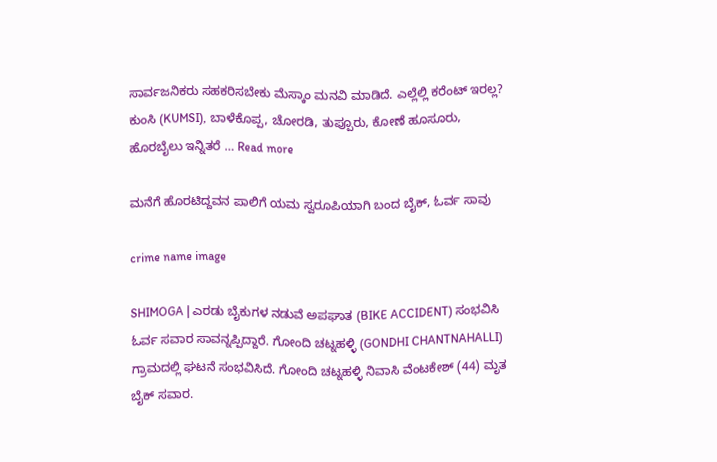ಸಾರ್ವಜನಿಕರು ಸಹಕರಿಸಬೇಕು ಮೆಸ್ಕಾಂ ಮನವಿ ಮಾಡಿದೆ. ಎಲ್ಲೆಲ್ಲಿ ಕರೆಂಟ್ ಇರಲ್ಲ? ಕುಂಸಿ (KUMSI), ಬಾಳೆಕೊಪ್ಪ, ಚೋರಡಿ, ತುಪ್ಪೂರು, ಕೋಣೆ ಹೂಸೂರು, ಹೊರಬೈಲು ಇನ್ನಿತರೆ … Read more

ಮನೆಗೆ ಹೊರಟಿದ್ದವನ ಪಾಲಿಗೆ ಯಮ ಸ್ವರೂಪಿಯಾಗಿ ಬಂದ ಬೈಕ್, ಓರ್ವ ಸಾವು

crime name image

SHIMOGA | ಎರಡು ಬೈಕುಗಳ ನಡುವೆ ಅಪಘಾತ (BIKE ACCIDENT) ಸಂಭವಿಸಿ ಓರ್ವ ಸವಾರ ಸಾವನ್ನಪ್ಪಿದ್ದಾರೆ. ಗೋಂದಿ ಚಟ್ನಹಳ್ಳಿ (GONDHI CHANTNAHALLI) ಗ್ರಾಮದಲ್ಲಿ ಘಟನೆ ಸಂಭವಿಸಿದೆ. ಗೋಂದಿ ಚಟ್ನಹಳ್ಳಿ ನಿವಾಸಿ ವೆಂಟಕೇಶ್ (44) ಮೃತ ಬೈಕ್ ಸವಾರ.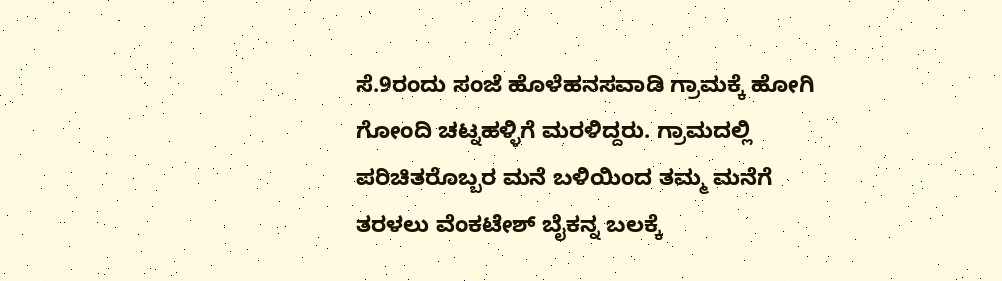ಸೆ.9ರಂದು ಸಂಜೆ ಹೊಳೆಹನಸವಾಡಿ ಗ್ರಾಮಕ್ಕೆ ಹೋಗಿ ಗೋಂದಿ ಚಟ್ನಹಳ್ಳಿಗೆ ಮರಳಿದ್ದರು. ಗ್ರಾಮದಲ್ಲಿ ಪರಿಚಿತರೊಬ್ಬರ ಮನೆ ಬಳಿಯಿಂದ ತಮ್ಮ ಮನೆಗೆ ತರಳಲು ವೆಂಕಟೇಶ್ ಬೈಕನ್ನ ಬಲಕ್ಕೆ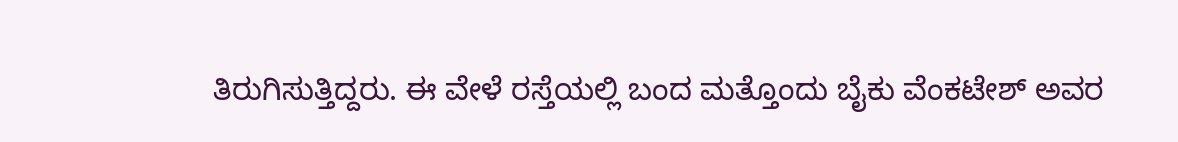ತಿರುಗಿಸುತ್ತಿದ್ದರು. ಈ ವೇಳೆ ರಸ್ತೆಯಲ್ಲಿ ಬಂದ ಮತ್ತೊಂದು ಬೈಕು ವೆಂಕಟೇಶ್ ಅವರ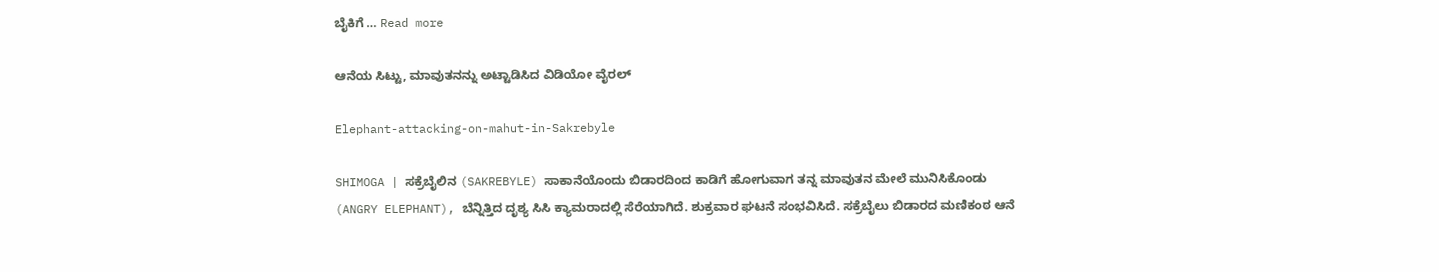ಬೈಕಿಗೆ … Read more

ಆನೆಯ ಸಿಟ್ಟು, ಮಾವುತನನ್ನು ಅಟ್ಟಾಡಿಸಿದ ವಿಡಿಯೋ ವೈರಲ್

Elephant-attacking-on-mahut-in-Sakrebyle

SHIMOGA | ಸಕ್ರೆಬೈಲಿನ (SAKREBYLE) ಸಾಕಾನೆಯೊಂದು ಬಿಡಾರದಿಂದ ಕಾಡಿಗೆ ಹೋಗುವಾಗ ತನ್ನ ಮಾವುತನ ಮೇಲೆ ಮುನಿಸಿಕೊಂಡು (ANGRY ELEPHANT), ಬೆನ್ನಿತ್ತಿದ ದೃಶ್ಯ ಸಿಸಿ ಕ್ಯಾಮರಾದಲ್ಲಿ ಸೆರೆಯಾಗಿದೆ. ಶುಕ್ರವಾರ ಘಟನೆ ಸಂಭವಿಸಿದೆ. ಸಕ್ರೆಬೈಲು ಬಿಡಾರದ ಮಣಿಕಂಠ ಆನೆ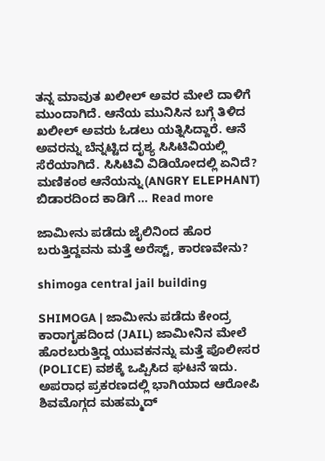ತನ್ನ ಮಾವುತ ಖಲೀಲ್ ಅವರ ಮೇಲೆ ದಾಳಿಗೆ ಮುಂದಾಗಿದೆ. ಆನೆಯ ಮುನಿಸಿನ ಬಗ್ಗೆ ತಿಳಿದ ಖಲೀಲ್ ಅವರು ಓಡಲು ಯತ್ನಿಸಿದ್ದಾರೆ. ಆನೆ ಅವರನ್ನು ಬೆನ್ನಟ್ಟಿದ ದೃಶ್ಯ ಸಿಸಿಟಿವಿಯಲ್ಲಿ ಸೆರೆಯಾಗಿದೆ. ಸಿಸಿಟಿವಿ ವಿಡಿಯೋದಲ್ಲಿ ಏನಿದೆ? ಮಣಿಕಂಠ ಆನೆಯನ್ನು(ANGRY ELEPHANT) ಬಿಡಾರದಿಂದ ಕಾಡಿಗೆ … Read more

ಜಾಮೀನು ಪಡೆದು ಜೈಲಿನಿಂದ ಹೊರ ಬರುತ್ತಿದ್ದವನು ಮತ್ತೆ ಅರೆಸ್ಟ್, ಕಾರಣವೇನು?

shimoga central jail building

SHIMOGA | ಜಾಮೀನು ಪಡೆದು ಕೇಂದ್ರ ಕಾರಾಗೃಹದಿಂದ (JAIL) ಜಾಮೀನಿನ ಮೇಲೆ ಹೊರಬರುತ್ತಿದ್ದ ಯುವಕನನ್ನು ಮತ್ತೆ ಪೊಲೀಸರ (POLICE) ವಶಕ್ಕೆ ಒಪ್ಪಿಸಿದ ಘಟನೆ ಇದು. ಅಪರಾಧ ಪ್ರಕರಣದಲ್ಲಿ ಭಾಗಿಯಾದ ಆರೋಪಿ ಶಿವಮೊಗ್ಗದ ಮಹಮ್ಮದ್‌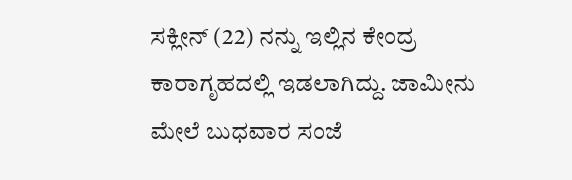ಸಕ್ಲೀನ್ (22) ನನ್ನು ಇಲ್ಲಿನ ಕೇಂದ್ರ ಕಾರಾಗೃಹದಲ್ಲಿ ಇಡಲಾಗಿದ್ದು. ಜಾಮೀನು ಮೇಲೆ ಬುಧವಾರ ಸಂಜೆ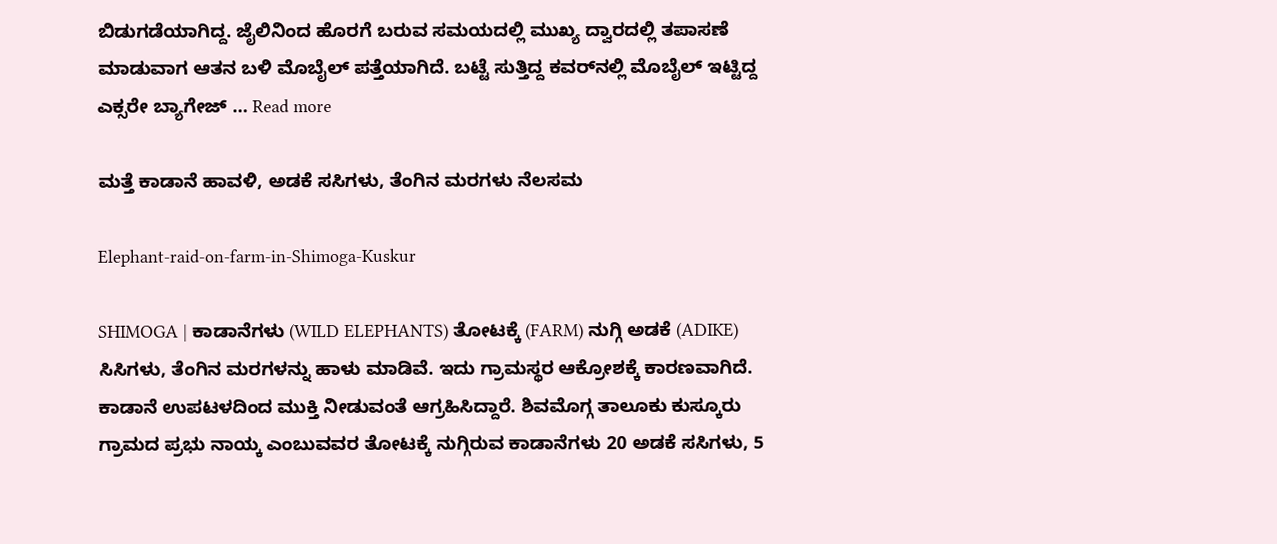ಬಿಡುಗಡೆಯಾಗಿದ್ದ. ಜೈಲಿನಿಂದ ಹೊರಗೆ ಬರುವ ಸಮಯದಲ್ಲಿ ಮುಖ್ಯ ದ್ವಾರದಲ್ಲಿ ತಪಾಸಣೆ ಮಾಡುವಾಗ ಆತನ ಬಳಿ ಮೊಬೈಲ್ ಪತ್ತೆಯಾಗಿದೆ. ಬಟ್ಟೆ ಸುತ್ತಿದ್ದ ಕವರ್‌ನಲ್ಲಿ ಮೊಬೈಲ್ ಇಟ್ಟಿದ್ದ ಎಕ್ಸರೇ ಬ್ಯಾಗೇಜ್ … Read more

ಮತ್ತೆ ಕಾಡಾನೆ ಹಾವಳಿ, ಅಡಕೆ ಸಸಿಗಳು, ತೆಂಗಿನ ಮರಗಳು ನೆಲಸಮ

Elephant-raid-on-farm-in-Shimoga-Kuskur

SHIMOGA | ಕಾಡಾನೆಗಳು (WILD ELEPHANTS) ತೋಟಕ್ಕೆ (FARM) ನುಗ್ಗಿ ಅಡಕೆ (ADIKE) ಸಿಸಿಗಳು, ತೆಂಗಿನ ಮರಗಳನ್ನು ಹಾಳು ಮಾಡಿವೆ. ಇದು ಗ್ರಾಮಸ್ಥರ ಆಕ್ರೋಶಕ್ಕೆ ಕಾರಣವಾಗಿದೆ. ಕಾಡಾನೆ ಉಪಟಳದಿಂದ ಮುಕ್ತಿ ನೀಡುವಂತೆ ಆಗ್ರಹಿಸಿದ್ದಾರೆ. ಶಿವಮೊಗ್ಗ ತಾಲೂಕು ಕುಸ್ಕೂರು ಗ್ರಾಮದ ಪ್ರಭು ನಾಯ್ಕ ಎಂಬುವವರ ತೋಟಕ್ಕೆ ನುಗ್ಗಿರುವ ಕಾಡಾನೆಗಳು 20 ಅಡಕೆ ಸಸಿಗಳು, 5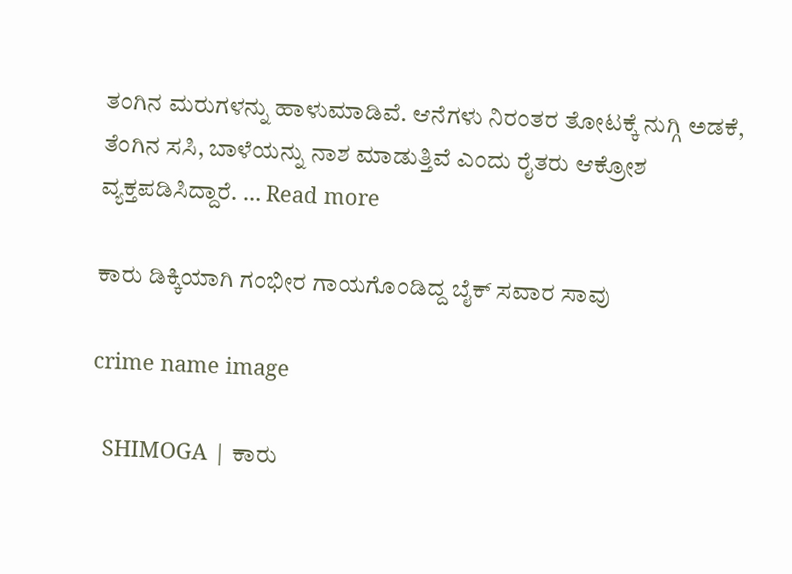ತಂಗಿನ ಮರುಗಳನ್ನು ಹಾಳುಮಾಡಿವೆ. ಆನೆಗಳು ನಿರಂತರ ತೋಟಕ್ಕೆ ನುಗ್ಗಿ ಅಡಕೆ, ತೆಂಗಿನ ಸಸಿ, ಬಾಳೆಯನ್ನು ನಾಶ ಮಾಡುತ್ತಿವೆ ಎಂದು ರೈತರು ಆಕ್ರೋಶ ವ್ಯಕ್ತಪಡಿಸಿದ್ದಾರೆ. … Read more

ಕಾರು ಡಿಕ್ಕಿಯಾಗಿ ಗಂಭೀರ ಗಾಯಗೊಂಡಿದ್ದ ಬೈಕ್ ಸವಾರ ಸಾವು

crime name image

  SHIMOGA | ಕಾರು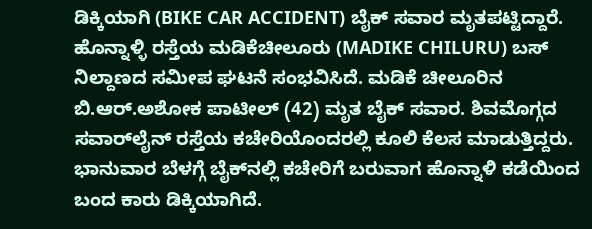ಡಿಕ್ಕಿಯಾಗಿ (BIKE CAR ACCIDENT) ಬೈಕ್‌ ಸವಾರ ಮೃತಪಟ್ಟಿದ್ದಾರೆ. ಹೊನ್ನಾಳ್ಳಿ ರಸ್ತೆಯ ಮಡಿಕೆಚೀಲೂರು (MADIKE CHILURU) ಬಸ್ ನಿಲ್ದಾಣದ ಸಮೀಪ ಘಟನೆ ಸಂಭವಿಸಿದೆ. ಮಡಿಕೆ ಚೀಲೂರಿನ ಬಿ.ಆರ್.ಅಶೋಕ ಪಾಟೀಲ್ (42) ಮೃತ ಬೈಕ್ ಸವಾರ. ಶಿವಮೊಗ್ಗದ ಸವಾರ್‌ಲೈನ್ ರಸ್ತೆಯ ಕಚೇರಿಯೊಂದರಲ್ಲಿ ಕೂಲಿ ಕೆಲಸ ಮಾಡುತ್ತಿದ್ದರು. ಭಾನುವಾರ ಬೆಳಗ್ಗೆ ಬೈಕ್‌ನಲ್ಲಿ ಕಚೇರಿಗೆ ಬರುವಾಗ ಹೊನ್ನಾಳಿ ಕಡೆಯಿಂದ ಬಂದ ಕಾರು ಡಿಕ್ಕಿಯಾಗಿದೆ.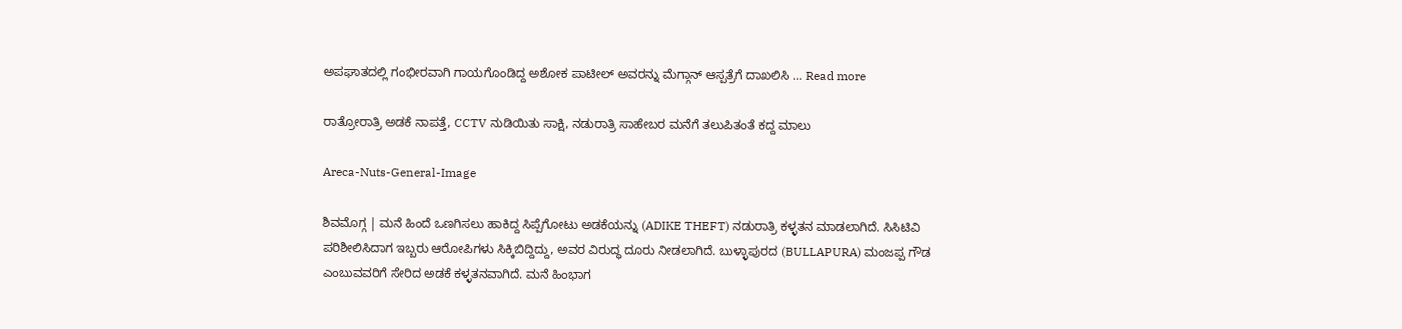ಅಪಘಾತದಲ್ಲಿ ಗಂಭೀರವಾಗಿ ಗಾಯಗೊಂಡಿದ್ದ ಅಶೋಕ ಪಾಟೀಲ್‌ ಅವರನ್ನು ಮೆಗ್ಗಾನ್ ಆಸ್ಪತ್ರೆಗೆ ದಾಖಲಿಸಿ … Read more

ರಾತ್ರೋರಾತ್ರಿ ಅಡಕೆ ನಾಪತ್ತೆ, CCTV ನುಡಿಯಿತು ಸಾಕ್ಷಿ, ನಡುರಾತ್ರಿ ಸಾಹೇಬರ ಮನೆಗೆ ತಲುಪಿತಂತೆ ಕದ್ದ ಮಾಲು

Areca-Nuts-General-Image

ಶಿವಮೊಗ್ಗ | ಮನೆ ಹಿಂದೆ ಒಣಗಿಸಲು ಹಾಕಿದ್ದ ಸಿಪ್ಪೆಗೋಟು ಅಡಕೆಯನ್ನು (ADIKE THEFT) ನಡುರಾತ್ರಿ ಕಳ್ಳತನ ಮಾಡಲಾಗಿದೆ. ಸಿಸಿಟಿವಿ ಪರಿಶೀಲಿಸಿದಾಗ ಇಬ್ಬರು ಆರೋಪಿಗಳು ಸಿಕ್ಕಿಬಿದ್ದಿದ್ದು, ಅವರ ವಿರುದ್ಧ ದೂರು ನೀಡಲಾಗಿದೆ. ಬುಳ್ಳಾಪುರದ (BULLAPURA) ಮಂಜಪ್ಪ ಗೌಡ ಎಂಬುವವರಿಗೆ ಸೇರಿದ ಅಡಕೆ ಕಳ್ಳತನವಾಗಿದೆ. ಮನೆ ಹಿಂಭಾಗ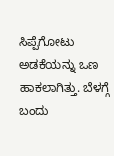ಸಿಪ್ಪೆಗೋಟು ಅಡಕೆಯನ್ನು ಒಣ ಹಾಕಲಾಗಿತ್ತು. ಬೆಳಗ್ಗೆ ಬಂದು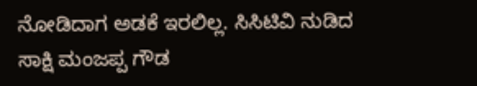ನೋಡಿದಾಗ ಅಡಕೆ ಇರಲಿಲ್ಲ. ಸಿಸಿಟಿವಿ ನುಡಿದ ಸಾಕ್ಷಿ ಮಂಜಪ್ಪ ಗೌಡ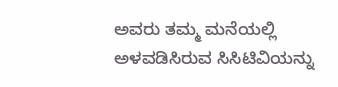ಅವರು ತಮ್ಮ ಮನೆಯಲ್ಲಿ ಅಳವಡಿಸಿರುವ ಸಿಸಿಟಿವಿಯನ್ನು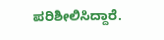ಪರಿಶೀಲಿಸಿದ್ದಾರೆ.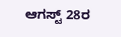ಆಗಸ್ಟ್ 28ರ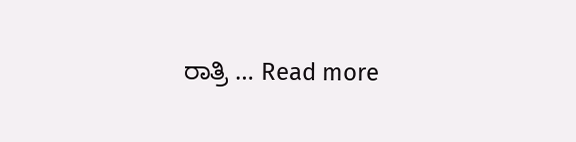ರಾತ್ರಿ … Read more